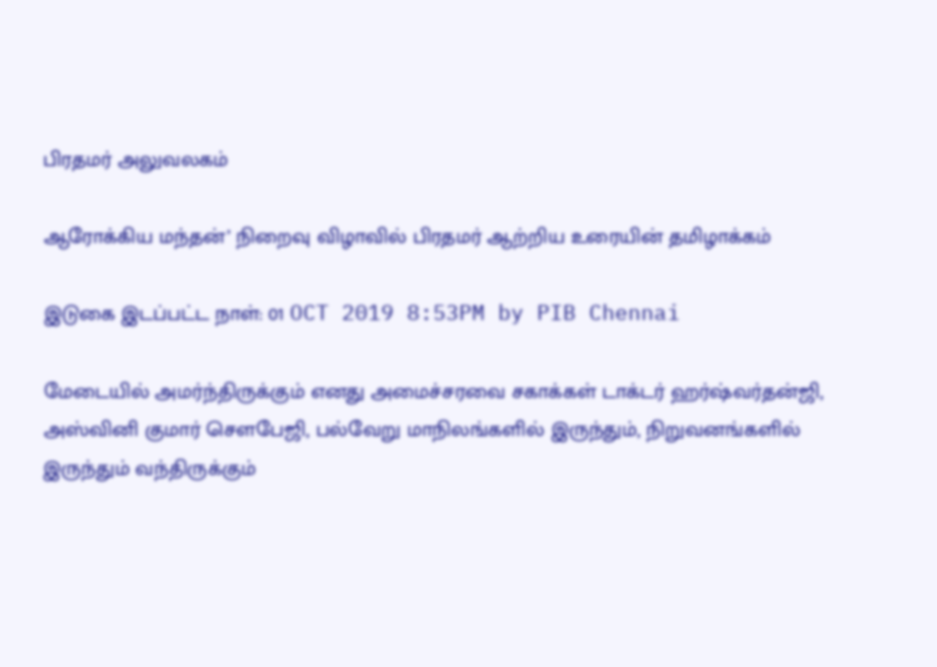பிரதமர் அலுவலகம்

ஆரோக்கிய மந்தன்’ நிறைவு விழாவில் பிரதமர் ஆற்றிய உரையின் தமிழாக்கம்

இடுகை இடப்பட்ட நாள்: 01 OCT 2019 8:53PM by PIB Chennai

மேடையில் அமர்ந்திருக்கும் எனது அமைச்சரவை சகாக்கள் டாக்டர் ஹர்ஷ்வர்தன்ஜி, அஸ்வினி குமார் சௌபேஜி, பல்வேறு மாநிலங்களில் இருந்தும், நிறுவனங்களில் இருந்தும் வந்திருக்கும்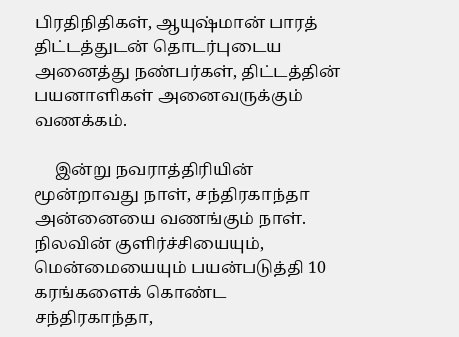பிரதிநிதிகள், ஆயுஷ்மான் பாரத் திட்டத்துடன் தொடர்புடைய அனைத்து நண்பர்கள், திட்டத்தின் பயனாளிகள் அனைவருக்கும் வணக்கம்.

     இன்று நவராத்திரியின் மூன்றாவது நாள், சந்திரகாந்தா அன்னையை வணங்கும் நாள். நிலவின் குளிர்ச்சியையும், மென்மையையும் பயன்படுத்தி 10 கரங்களைக் கொண்ட சந்திரகாந்தா,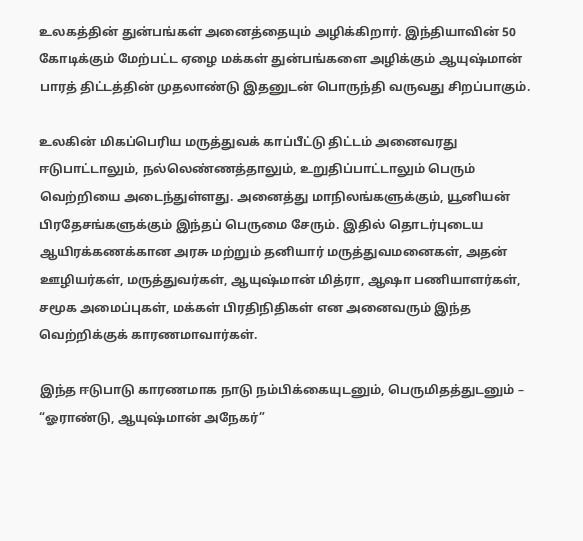உலகத்தின் துன்பங்கள் அனைத்தையும் அழிக்கிறார். இந்தியாவின் 50 கோடிக்கும் மேற்பட்ட ஏழை மக்கள் துன்பங்களை அழிக்கும் ஆயுஷ்மான் பாரத் திட்டத்தின் முதலாண்டு இதனுடன் பொருந்தி வருவது சிறப்பாகும்.

உலகின் மிகப்பெரிய மருத்துவக் காப்பீட்டு திட்டம் அனைவரது ஈடுபாட்டாலும், நல்லெண்ணத்தாலும், உறுதிப்பாட்டாலும் பெரும் வெற்றியை அடைந்துள்ளது. அனைத்து மாநிலங்களுக்கும், யூனியன் பிரதேசங்களுக்கும் இந்தப் பெருமை சேரும். இதில் தொடர்புடைய ஆயிரக்கணக்கான அரசு மற்றும் தனியார் மருத்துவமனைகள், அதன் ஊழியர்கள், மருத்துவர்கள், ஆயுஷ்மான் மித்ரா, ஆஷா பணியாளர்கள், சமூக அமைப்புகள், மக்கள் பிரதிநிதிகள் என அனைவரும் இந்த வெற்றிக்குக் காரணமாவார்கள்.

இந்த ஈடுபாடு காரணமாக நாடு நம்பிக்கையுடனும், பெருமிதத்துடனும் – “ஓராண்டு, ஆயுஷ்மான் அநேகர்”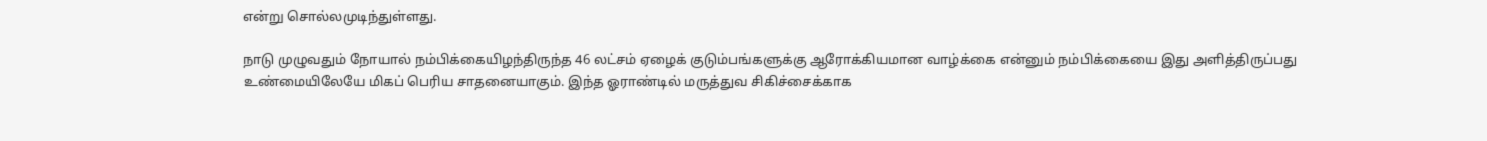என்று சொல்லமுடிந்துள்ளது.

நாடு முழுவதும் நோயால் நம்பிக்கையிழந்திருந்த 46 லட்சம் ஏழைக் குடும்பங்களுக்கு ஆரோக்கியமான வாழ்க்கை என்னும் நம்பிக்கையை இது அளித்திருப்பது  உண்மையிலேயே மிகப் பெரிய சாதனையாகும். இந்த ஓராண்டில் மருத்துவ சிகிச்சைக்காக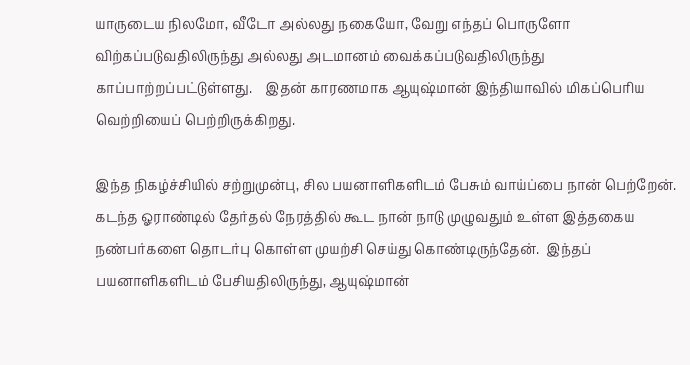யாருடைய நிலமோ, வீடோ அல்லது நகையோ, வேறு எந்தப் பொருளோ விற்கப்படுவதிலிருந்து அல்லது அடமானம் வைக்கப்படுவதிலிருந்து காப்பாற்றப்பட்டுள்ளது.    இதன் காரணமாக ஆயுஷ்மான் இந்தியாவில் மிகப்பெரிய வெற்றியைப் பெற்றிருக்கிறது.

இந்த நிகழ்ச்சியில் சற்றுமுன்பு, சில பயனாளிகளிடம் பேசும் வாய்ப்பை நான் பெற்றேன்.  கடந்த ஓராண்டில் தேர்தல் நேரத்தில் கூட நான் நாடு முழுவதும் உள்ள இத்தகைய நண்பர்களை தொடர்பு கொள்ள முயற்சி செய்து கொண்டிருந்தேன்.  இந்தப் பயனாளிகளிடம் பேசியதிலிருந்து, ஆயுஷ்மான்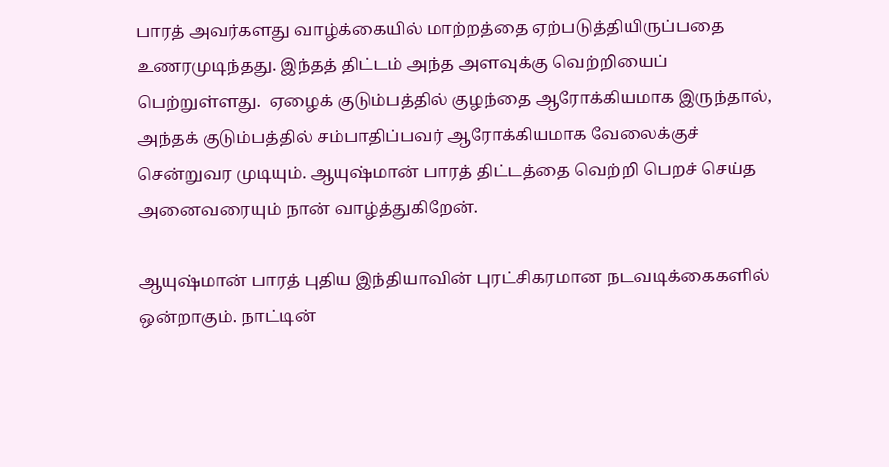பாரத் அவர்களது வாழ்க்கையில் மாற்றத்தை ஏற்படுத்தியிருப்பதை உணரமுடிந்தது. இந்தத் திட்டம் அந்த அளவுக்கு வெற்றியைப் பெற்றுள்ளது.  ஏழைக் குடும்பத்தில் குழந்தை ஆரோக்கியமாக இருந்தால், அந்தக் குடும்பத்தில் சம்பாதிப்பவர் ஆரோக்கியமாக வேலைக்குச் சென்றுவர முடியும். ஆயுஷ்மான் பாரத் திட்டத்தை வெற்றி பெறச் செய்த அனைவரையும் நான் வாழ்த்துகிறேன்.

ஆயுஷ்மான் பாரத் புதிய இந்தியாவின் புரட்சிகரமான நடவடிக்கைகளில் ஒன்றாகும். நாட்டின்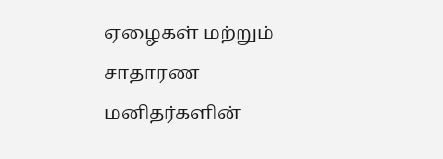ஏழைகள் மற்றும் சாதாரண மனிதர்களின்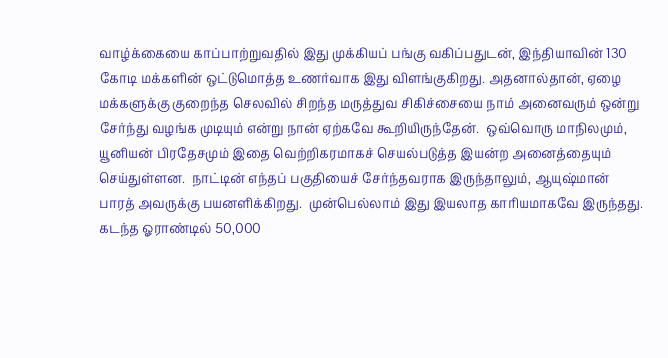வாழ்க்கையை காப்பாற்றுவதில் இது முக்கியப் பங்கு வகிப்பதுடன், இந்தியாவின் 130 கோடி மக்களின் ஒட்டுமொத்த உணர்வாக இது விளங்குகிறது. அதனால்தான், ஏழை மக்களுக்கு குறைந்த செலவில் சிறந்த மருத்துவ சிகிச்சையை நாம் அனைவரும் ஒன்று சேர்ந்து வழங்க முடியும் என்று நான் ஏற்கவே கூறியிருந்தேன்.  ஒவ்வொரு மாநிலமும், யூனியன் பிரதேசமும் இதை வெற்றிகரமாகச் செயல்படுத்த இயன்ற அனைத்தையும் செய்துள்ளன.  நாட்டின் எந்தப் பகுதியைச் சேர்ந்தவராக இருந்தாலும், ஆயுஷ்மான் பாரத் அவருக்கு பயனளிக்கிறது.  முன்பெல்லாம் இது இயலாத காரியமாகவே இருந்தது. கடந்த ஓராண்டில் 50,000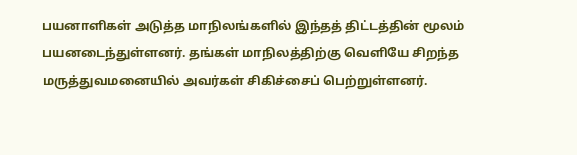பயனாளிகள் அடுத்த மாநிலங்களில் இந்தத் திட்டத்தின் மூலம் பயனடைந்துள்ளனர். தங்கள் மாநிலத்திற்கு வெளியே சிறந்த மருத்துவமனையில் அவர்கள் சிகிச்சைப் பெற்றுள்ளனர்.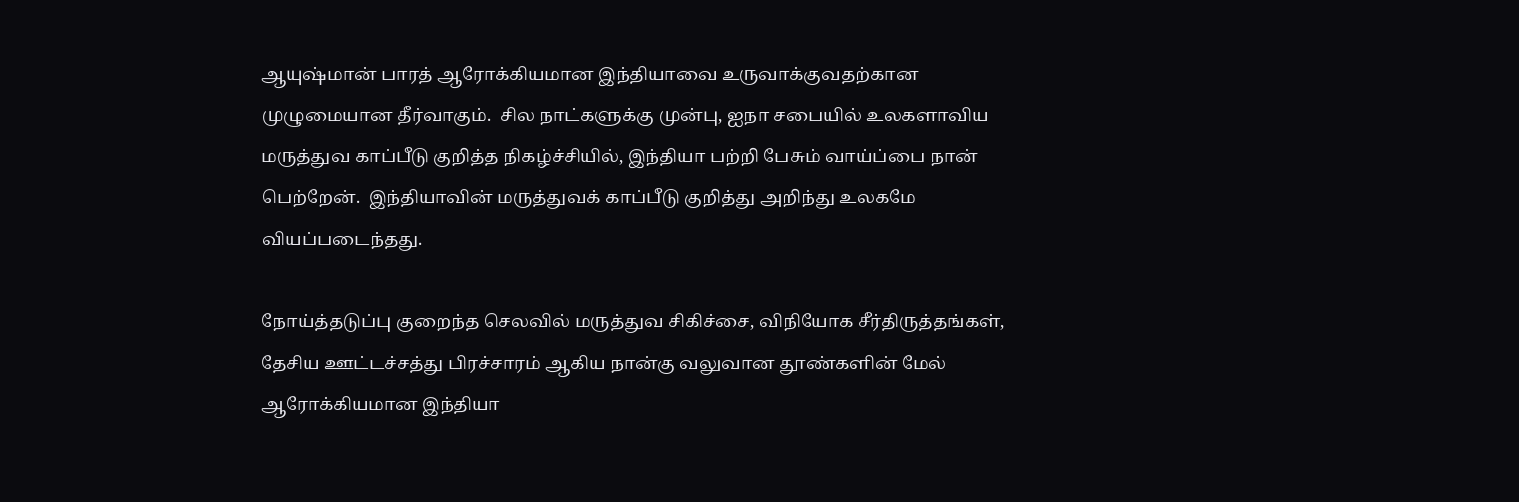ஆயுஷ்மான் பாரத் ஆரோக்கியமான இந்தியாவை உருவாக்குவதற்கான முழுமையான தீர்வாகும்.  சில நாட்களுக்கு முன்பு, ஐநா சபையில் உலகளாவிய மருத்துவ காப்பீடு குறித்த நிகழ்ச்சியில், இந்தியா பற்றி பேசும் வாய்ப்பை நான் பெற்றேன்.  இந்தியாவின் மருத்துவக் காப்பீடு குறித்து அறிந்து உலகமே வியப்படைந்தது.

நோய்த்தடுப்பு குறைந்த செலவில் மருத்துவ சிகிச்சை, விநியோக சீர்திருத்தங்கள், தேசிய ஊட்டச்சத்து பிரச்சாரம் ஆகிய நான்கு வலுவான தூண்களின் மேல் ஆரோக்கியமான இந்தியா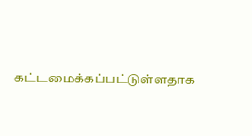கட்டமைக்கப்பட்டுள்ளதாக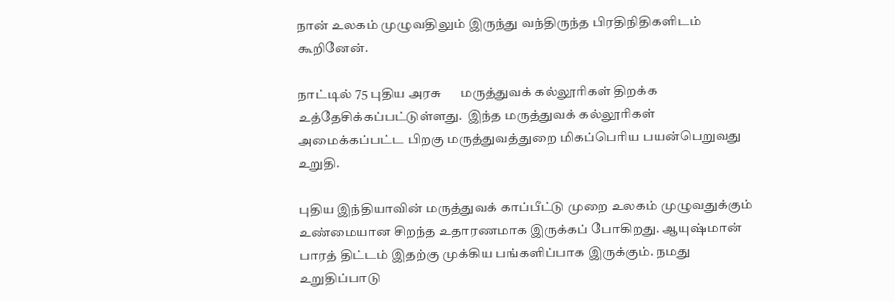நான் உலகம் முழுவதிலும் இருந்து வந்திருந்த பிரதிநிதிகளிடம் கூறினேன்.

நாட்டில் 75 புதிய அரசு      மருத்துவக் கல்லூரிகள் திறக்க உத்தேசிக்கப்பட்டுள்ளது.  இந்த மருத்துவக் கல்லூரிகள் அமைக்கப்பட்ட பிறகு மருத்துவத்துறை மிகப்பெரிய பயன்பெறுவது உறுதி.

புதிய இந்தியாவின் மருத்துவக் காப்பீட்டு முறை உலகம் முழுவதுக்கும் உண்மையான சிறந்த உதாரணமாக இருக்கப் போகிறது. ஆயுஷ்மான் பாரத் திட்டம் இதற்கு முக்கிய பங்களிப்பாக இருக்கும். நமது உறுதிப்பாடு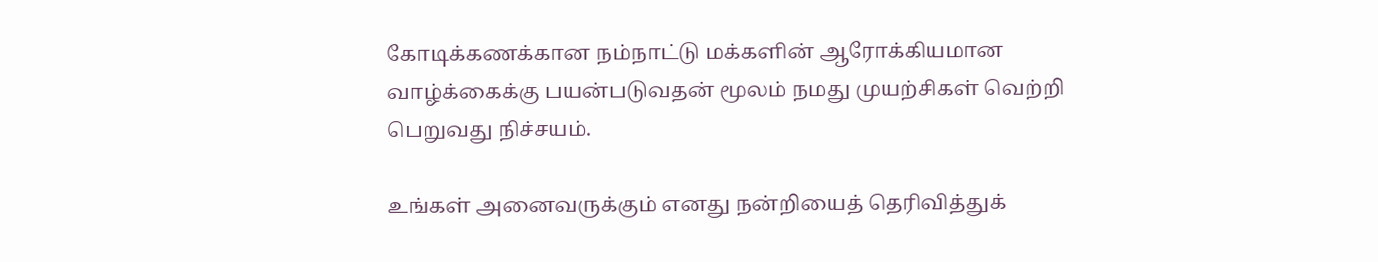கோடிக்கணக்கான நம்நாட்டு மக்களின் ஆரோக்கியமான வாழ்க்கைக்கு பயன்படுவதன் மூலம் நமது முயற்சிகள் வெற்றி பெறுவது நிச்சயம்.

உங்கள் அனைவருக்கும் எனது நன்றியைத் தெரிவித்துக்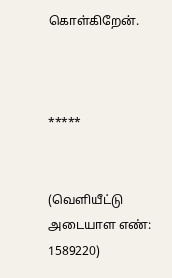கொள்கிறேன்.



*****


(வெளியீட்டு அடையாள எண்: 1589220)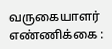வருகையாளர் எண்ணிக்கை :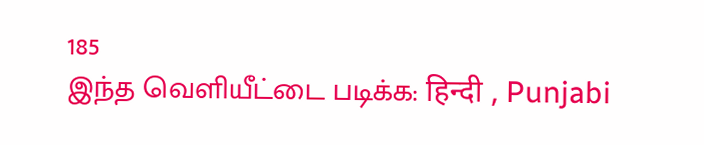185
இந்த வெளியீட்டை படிக்க: हिन्दी , Punjabi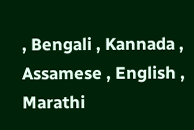, Bengali , Kannada , Assamese , English , Marathi